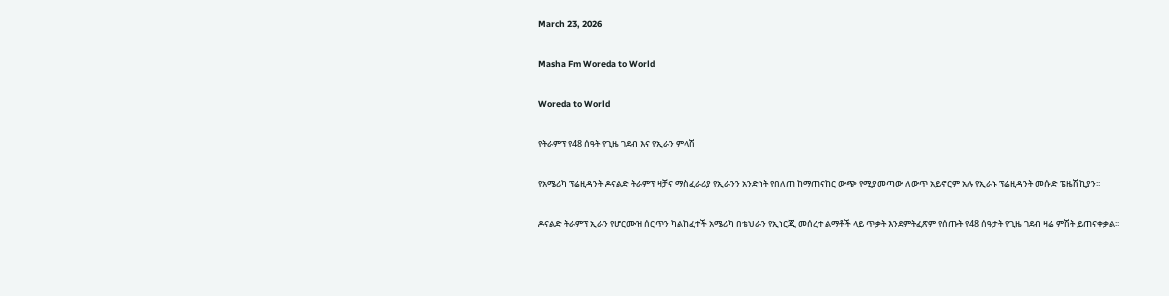March 23, 2026

Masha Fm Woreda to World

Woreda to World

የትራምፕ የ48 ሰዓት የጊዜ ገደብ እና የኢራን ምላሽ

የአሜሪካ ፕሬዚዳንት ዶናልድ ትራምፕ ዛቻና ማስፈራሪያ የኢራንን አንድነት የበለጠ ከማጠናከር ውጭ የሚያመጣው ለውጥ አይኖርም አሉ የኢራኑ ፕሬዚዳንት መሱድ ፔዜሽኪያን፡፡

ዶናልድ ትራምፕ ኢራን የሆርሙዝ ሰርጥን ካልከፈተች አሜሪካ በቴህራን የኢነርጂ መሰረተ ልማቶች ላይ ጥቃት እንደምትፈጽም የሰጡት የ48 ሰዓታት የጊዜ ገደብ ዛሬ ምሽት ይጠናቀቃል፡፡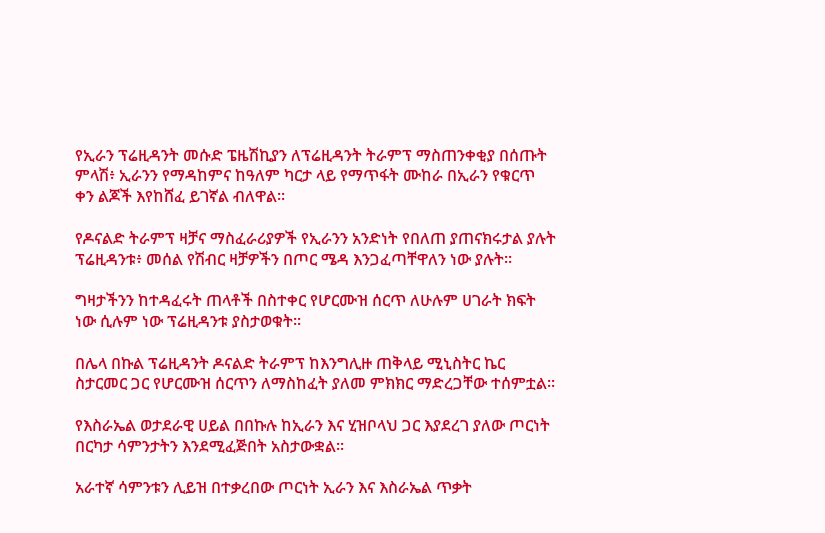የኢራን ፕሬዚዳንት መሱድ ፔዜሽኪያን ለፕሬዚዳንት ትራምፕ ማስጠንቀቂያ በሰጡት ምላሽ፥ ኢራንን የማዳከምና ከዓለም ካርታ ላይ የማጥፋት ሙከራ በኢራን የቁርጥ ቀን ልጆች እየከሸፈ ይገኛል ብለዋል፡፡

የዶናልድ ትራምፕ ዛቻና ማስፈራሪያዎች የኢራንን አንድነት የበለጠ ያጠናክሩታል ያሉት ፕሬዚዳንቱ፥ መሰል የሽብር ዛቻዎችን በጦር ሜዳ እንጋፈጣቸዋለን ነው ያሉት፡፡

ግዛታችንን ከተዳፈሩት ጠላቶች በስተቀር የሆርሙዝ ሰርጥ ለሁሉም ሀገራት ክፍት ነው ሲሉም ነው ፕሬዚዳንቱ ያስታወቁት፡፡

በሌላ በኩል ፕሬዚዳንት ዶናልድ ትራምፕ ከእንግሊዙ ጠቅላይ ሚኒስትር ኬር ስታርመር ጋር የሆርሙዝ ሰርጥን ለማስከፈት ያለመ ምክክር ማድረጋቸው ተሰምቷል፡፡

የእስራኤል ወታደራዊ ሀይል በበኩሉ ከኢራን እና ሂዝቦላህ ጋር እያደረገ ያለው ጦርነት በርካታ ሳምንታትን እንደሚፈጅበት አስታውቋል፡፡

አራተኛ ሳምንቱን ሊይዝ በተቃረበው ጦርነት ኢራን እና እስራኤል ጥቃት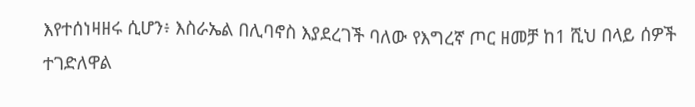እየተሰነዛዘሩ ሲሆን፥ እስራኤል በሊባኖስ እያደረገች ባለው የእግረኛ ጦር ዘመቻ ከ1 ሺህ በላይ ሰዎች ተገድለዋል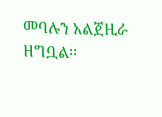መባሉን አልጀዚራ ዘግቧል፡፡